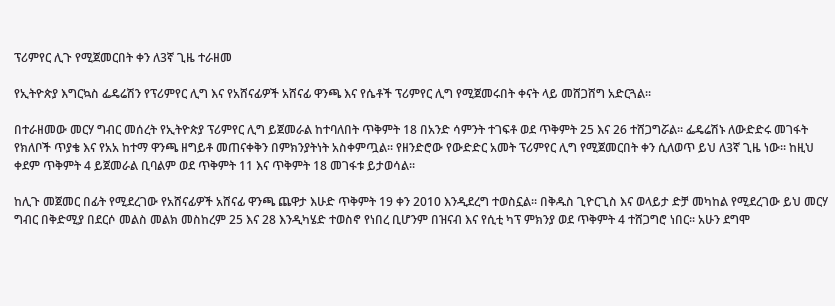ፕሪምየር ሊጉ የሚጀመርበት ቀን ለ3ኛ ጊዜ ተራዘመ

የኢትዮጵያ እግርኳስ ፌዴሬሽን የፕሪምየር ሊግ እና የአሸናፊዎች አሸናፊ ዋንጫ እና የሴቶች ፕሪምየር ሊግ የሚጀመሩበት ቀናት ላይ መሸጋሸግ አድርጓል፡፡

በተራዘመው መርሃ ግብር መሰረት የኢትዮጵያ ፕሪምየር ሊግ ይጀመራል ከተባለበት ጥቅምት 18 በአንድ ሳምንት ተገፍቶ ወደ ጥቅምት 25 እና 26 ተሸጋግሯል፡፡ ፌዴሬሽኑ ለውድድሩ መገፋት የክለቦች ጥያቄ እና የአአ ከተማ ዋንጫ ዘግይቶ መጠናቀቅን በምክንያትነት አስቀምጧል፡፡ የዘንድሮው የውድድር አመት ፕሪምየር ሊግ የሚጀመርበት ቀን ሲለወጥ ይህ ለ3ኛ ጊዜ ነው፡፡ ከዚህ ቀደም ጥቅምት 4 ይጀመራል ቢባልም ወደ ጥቅምት 11 እና ጥቅምት 18 መገፋቱ ይታወሳል፡፡

ከሊጉ መጀመር በፊት የሚደረገው የአሸናፊዎች አሸናፊ ዋንጫ ጨዋታ እሁድ ጥቅምት 19 ቀን 2010 እንዲደረግ ተወስኗል፡፡ በቅዱስ ጊዮርጊስ እና ወላይታ ድቻ መካከል የሚደረገው ይህ መርሃ ግብር በቅድሚያ በደርሶ መልስ መልክ መስከረም 25 እና 28 እንዲካሄድ ተወስኖ የነበረ ቢሆንም በዝናብ እና የሲቲ ካፕ ምክንያ ወደ ጥቅምት 4 ተሸጋግሮ ነበር፡፡ አሁን ደግሞ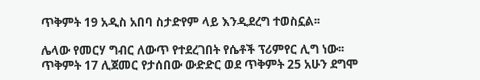ጥቅምት 19 አዲስ አበባ ስታድየም ላይ እንዲደረግ ተወስኗል፡፡

ሌላው የመርሃ ግብር ለውጥ የተደረገበት የሴቶች ፕሪምየር ሊግ ነው፡፡ ጥቅምት 17 ሊጀመር የታሰበው ውድድር ወደ ጥቅምት 25 አሁን ደግሞ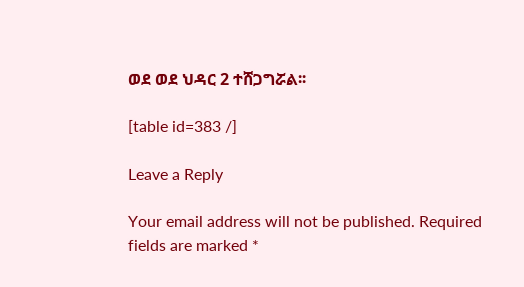ወደ ወደ ህዳር 2 ተሸጋግሯል፡፡

[table id=383 /]

Leave a Reply

Your email address will not be published. Required fields are marked *